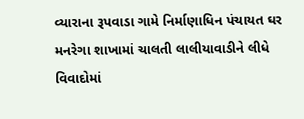વ્યારાના રૂપવાડા ગામે નિર્માણાધિન પંચાયત ઘર મનરેગા શાખામાં ચાલતી લાલીયાવાડીને લીધે વિવાદોમાં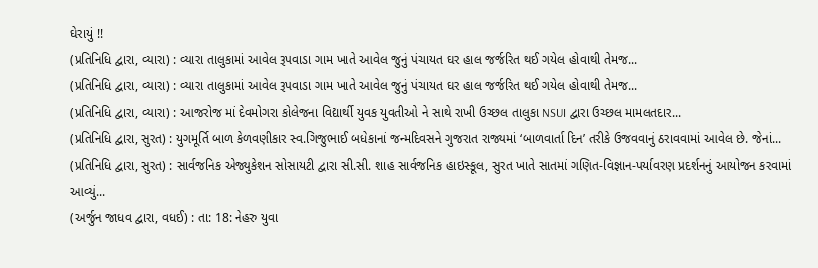ઘેરાયું !!
(પ્રતિનિધિ દ્વારા, વ્યારા) : વ્યારા તાલુકામાં આવેલ રૂપવાડા ગામ ખાતે આવેલ જુનું પંચાયત ઘર હાલ જર્જરિત થઈ ગયેલ હોવાથી તેમજ...
(પ્રતિનિધિ દ્વારા, વ્યારા) : વ્યારા તાલુકામાં આવેલ રૂપવાડા ગામ ખાતે આવેલ જુનું પંચાયત ઘર હાલ જર્જરિત થઈ ગયેલ હોવાથી તેમજ...
(પ્રતિનિધિ દ્વારા, વ્યારા) : આજરોજ માં દેવમોગરા કોલેજના વિદ્યાર્થી યુવક યુવતીઓ ને સાથે રાખી ઉચ્છલ તાલુકા NSUI દ્વારા ઉચ્છલ મામલતદાર...
(પ્રતિનિધિ દ્વારા, સુરત) : યુગમૂર્તિ બાળ કેળવણીકાર સ્વ.ગિજુભાઈ બધેકાનાં જન્મદિવસને ગુજરાત રાજ્યમાં ‘બાળવાર્તા દિન’ તરીકે ઉજવવાનું ઠરાવવામાં આવેલ છે. જેનાં...
(પ્રતિનિધિ દ્વારા, સુરત) : સાર્વજનિક એજ્યુકેશન સોસાયટી દ્વારા સી.સી. શાહ સાર્વજનિક હાઇસ્કૂલ, સુરત ખાતે સાતમાં ગણિત-વિજ્ઞાન-પર્યાવરણ પ્રદર્શનનું આયોજન કરવામાં આવ્યું...
(અર્જુન જાધવ દ્વારા, વધઈ) : તા: 18: નેહરુ યુવા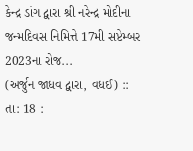કેન્દ્ર ડાંગ દ્વારા શ્રી નરેન્દ્ર મોદીના જન્મદિવસ નિમિત્તે 17મી સપ્ટેમ્બર 2023ના રોજ...
(અર્જુન જાધવ દ્વારા, વધઈ) :: તા: 18 :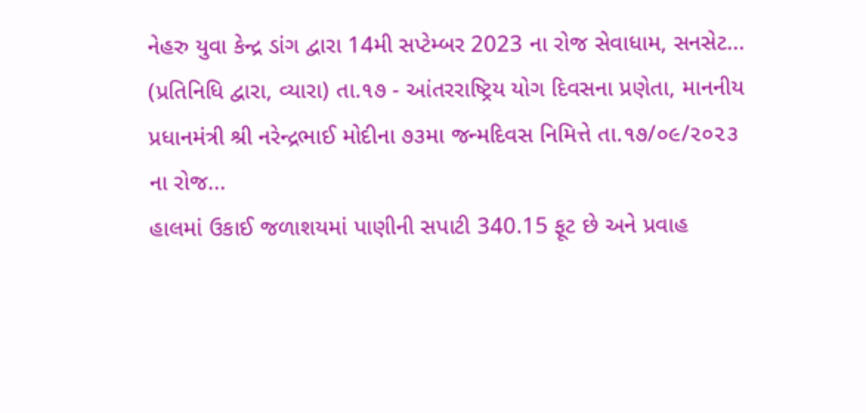નેહરુ યુવા કેન્દ્ર ડાંગ દ્વારા 14મી સપ્ટેમ્બર 2023 ના રોજ સેવાધામ, સનસેટ...
(પ્રતિનિધિ દ્વારા, વ્યારા) તા.૧૭ - આંતરરાષ્ટ્રિય યોગ દિવસના પ્રણેતા, માનનીય પ્રધાનમંત્રી શ્રી નરેન્દ્રભાઈ મોદીના ૭૩મા જન્મદિવસ નિમિત્તે તા.૧૭/૦૯/૨૦૨૩ ના રોજ...
હાલમાં ઉકાઈ જળાશયમાં પાણીની સપાટી 340.15 ફૂટ છે અને પ્રવાહ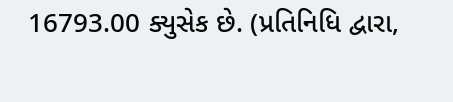16793.00 ક્યુસેક છે. (પ્રતિનિધિ દ્વારા,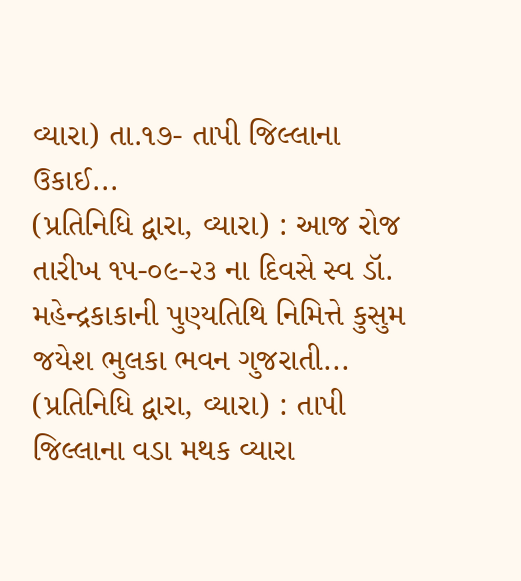વ્યારા) તા.૧૭- તાપી જિલ્લાના ઉકાઈ...
(પ્રતિનિધિ દ્વારા, વ્યારા) : આજ રોજ તારીખ ૧૫-૦૯-૨૩ ના દિવસે સ્વ ડૉ. મહેન્દ્રકાકાની પુણ્યતિથિ નિમિત્તે કુસુમ જયેશ ભુલકા ભવન ગુજરાતી...
(પ્રતિનિધિ દ્વારા, વ્યારા) : તાપી જિલ્લાના વડા મથક વ્યારા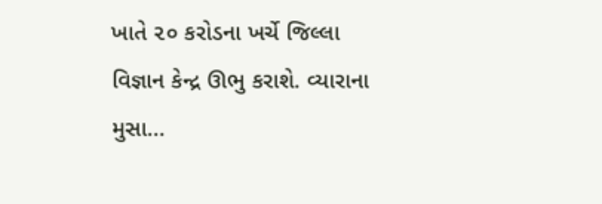ખાતે ૨૦ કરોડના ખર્ચે જિલ્લા વિજ્ઞાન કેન્દ્ર ઊભુ કરાશે. વ્યારાના મુસા...